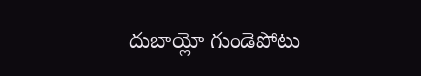దుబాయ్లో గుండెపోటు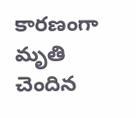కారణంగా మృతి చెందిన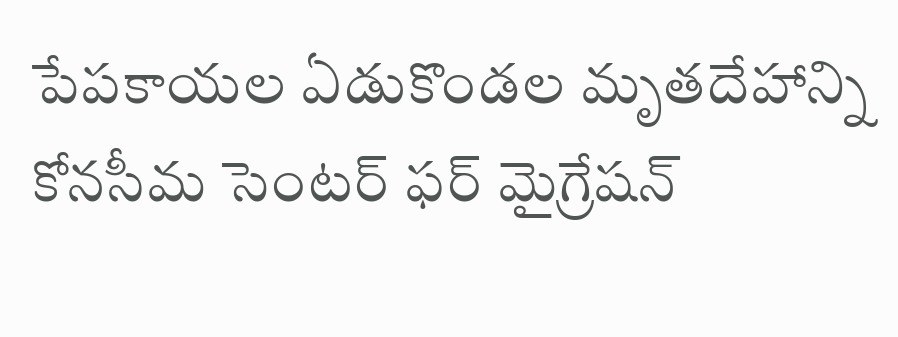పేపకాయల ఏడుకొండల మృతదేహాన్ని కోనసీమ సెంటర్ ఫర్ మైగ్రేషన్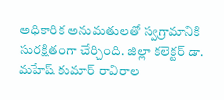అధికారిక అనుమతులతో స్వగ్రామానికి సురక్షితంగా చేర్చింది. జిల్లా కలెక్టర్ డా. మహేష్ కుమార్ రావిరాల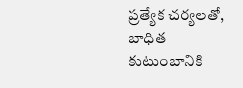ప్రత్యేక చర్యలతో, బాధిత కుటుంబానికి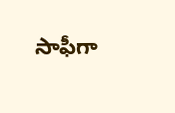సాఫీగా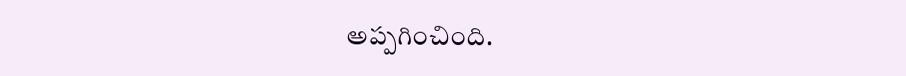అప్పగించింది.